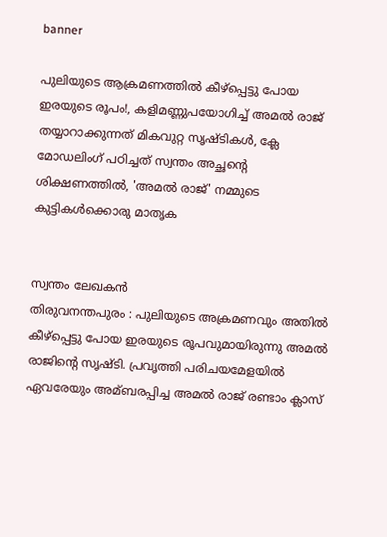banner

പുലിയുടെ ആക്രമണത്തിൽ കീഴ്പ്പെട്ടു പോയ ഇരയുടെ രൂപം!, കളിമണ്ണുപയോഗിച്ച്‌ അമല്‍ രാജ് തയ്യാറാക്കുന്നത് മികവുറ്റ സൃഷ്ടികൾ, ക്ലേ മോഡലിംഗ് പഠിച്ചത് സ്വന്തം അച്ഛൻ്റെ ശിക്ഷണത്തിൽ, 'അമൽ രാജ്' നമ്മുടെ കുട്ടികൾക്കൊരു മാതൃക


സ്വന്തം ലേഖകൻ
തിരുവനന്തപുരം : പുലിയുടെ അക്രമണവും അതില്‍ കീഴ്പ്പെട്ടു പോയ ഇരയുടെ രൂപവുമായിരുന്നു അമല്‍ രാജിന്‍റെ സൃഷ്ടി. പ്രവൃത്തി പരിചയമേളയില്‍ ഏവരേയും അമ്ബരപ്പിച്ച അമല്‍ രാജ് രണ്ടാം ക്ലാസ്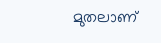മുതലാണ്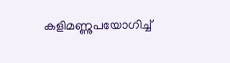കളിമണ്ണുപയോഗിച്ച്‌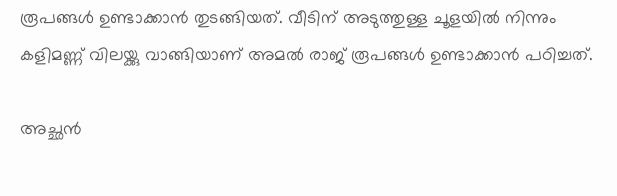രൂപങ്ങള്‍ ഉണ്ടാക്കാന്‍ തുടങ്ങിയത്. വീടിന് അടുത്തുള്ള ചൂളയില്‍ നിന്നും കളിമണ്ണ് വിലയ്ക്കു വാങ്ങിയാണ് അമല്‍ രാജ് രൂപങ്ങള്‍ ഉണ്ടാക്കാന്‍ പഠിച്ചത്.

അച്ഛന്‍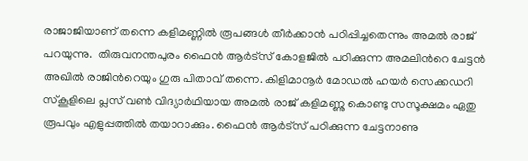രാജാജിയാണ് തന്നെ കളിമണ്ണില്‍ രൂപങ്ങള്‍ തീര്‍ക്കാന്‍ പഠിപ്പിച്ചതെന്നും അമല്‍ രാജ് പറയുന്നു.  തിരുവനന്തപുരം ഫൈന്‍ ആര്‍ട്സ് കോളജില്‍ പഠിക്കുന്ന അമലിന്‍റെ ചേട്ടന്‍ അഖില്‍ രാജിന്‍റെയും ഗുരു പിതാവ് തന്നെ. കിളിമാനൂര്‍ മോഡല്‍ ഹയര്‍ സെക്കഡറി സ്കൂളിലെ പ്ലസ് വണ്‍ വിദ്യാര്‍ഥിയായ അമല്‍ രാജ് കളിമണ്ണു കൊണ്ടു സസൂക്ഷമം ഏതു രൂപവും എളുപ്പത്തില്‍ തയാറാക്കും. ഫൈന്‍ ആര്‍ട്സ് പഠിക്കുന്ന ചേട്ടനാണു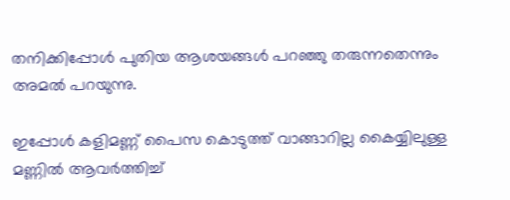തനിക്കിപ്പോള്‍ പുതിയ ആശയങ്ങള്‍ പറഞ്ഞു തരുന്നതെന്നും അമല്‍ പറയുന്നു.

ഇപ്പോള്‍ കളിമണ്ണ് പൈസ കൊടുത്ത് വാങ്ങാറില്ല കൈയ്യിലുള്ള മണ്ണില്‍ ആവര്‍ത്തിച്ച്‌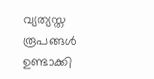വ്യത്യസ്ത രൂപങ്ങള്‍ ഉണ്ടാക്കി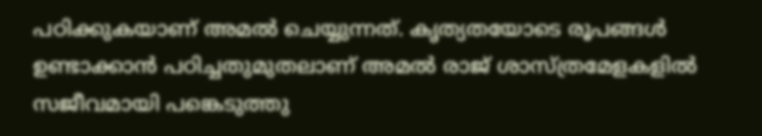പഠിക്കുകയാണ് അമല്‍ ചെയ്യുന്നത്. കൃത്യതയോടെ രൂപങ്ങള്‍ ഉണ്ടാക്കാന്‍ പഠിച്ചതുമുതലാണ് അമല്‍ രാജ് ശാസ്ത്രമേളകളില്‍ സജീവമായി പങ്കെടുത്തു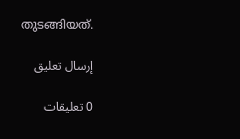തുടങ്ങിയത്.

إرسال تعليق

0 تعليقات